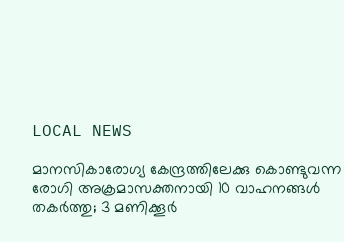LOCAL NEWS

മാനസികാരോഗ്യ കേന്ദ്രത്തിലേക്കു കൊണ്ടുവന്ന രോഗി അക്രമാസക്തനായി 10 വാഹനങ്ങൾ തകർത്തു; 3 മണിക്കൂർ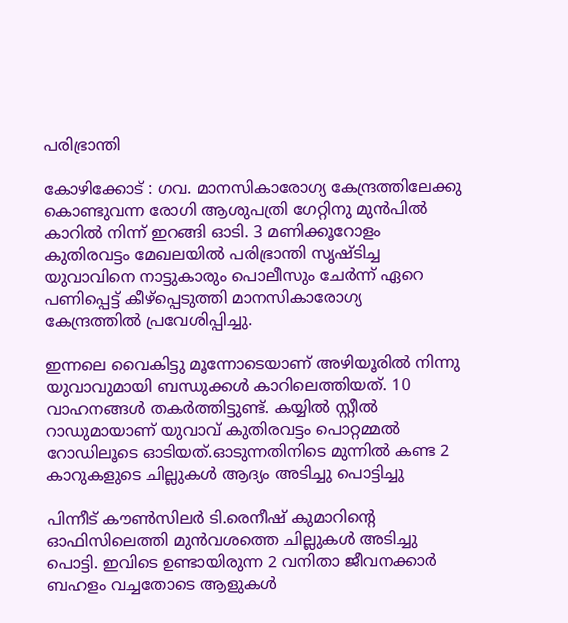പരിഭ്രാന്തി

കോഴിക്കോട് : ഗവ. മാനസികാരോഗ്യ കേന്ദ്രത്തിലേക്കു കൊണ്ടുവന്ന രോഗി ആശുപത്രി ഗേറ്റിനു മുൻപിൽ കാറിൽ നിന്ന് ഇറങ്ങി ഓടി. 3 മണിക്കൂറോളം കുതിരവട്ടം മേഖലയിൽ പരിഭ്രാന്തി സൃഷ്ടിച്ച യുവാവിനെ നാട്ടുകാരും പൊലീസും ചേർന്ന് ഏറെ പണിപ്പെട്ട് കീഴ്പ്പെടുത്തി മാനസികാരോഗ്യ കേന്ദ്രത്തിൽ പ്രവേശിപ്പിച്ചു.

ഇന്നലെ വൈകിട്ടു മൂന്നോടെയാണ് അഴിയൂരിൽ നിന്നു യുവാവുമായി ബന്ധുക്കൾ കാറിലെത്തിയത്. 10 വാഹനങ്ങൾ തകർത്തിട്ടുണ്ട്. കയ്യിൽ സ്റ്റീൽ റാഡുമായാണ് യുവാവ് കുതിരവട്ടം പൊറ്റമ്മൽ റോഡിലൂടെ ഓടിയത്.ഓടുന്നതിനിടെ മുന്നിൽ കണ്ട 2 കാറുകളുടെ ചില്ലുകൾ ആദ്യം അടിച്ചു പൊട്ടിച്ചു

പിന്നീട് കൗൺസിലർ ടി.രെനീഷ് കുമാറിന്റെ ഓഫിസിലെത്തി മുൻവശത്തെ ചില്ലുകൾ അടിച്ചു പൊട്ടി. ഇവിടെ ഉണ്ടായിരുന്ന 2 വനിതാ ജീവനക്കാർ ബഹളം വച്ചതോടെ ആളുകൾ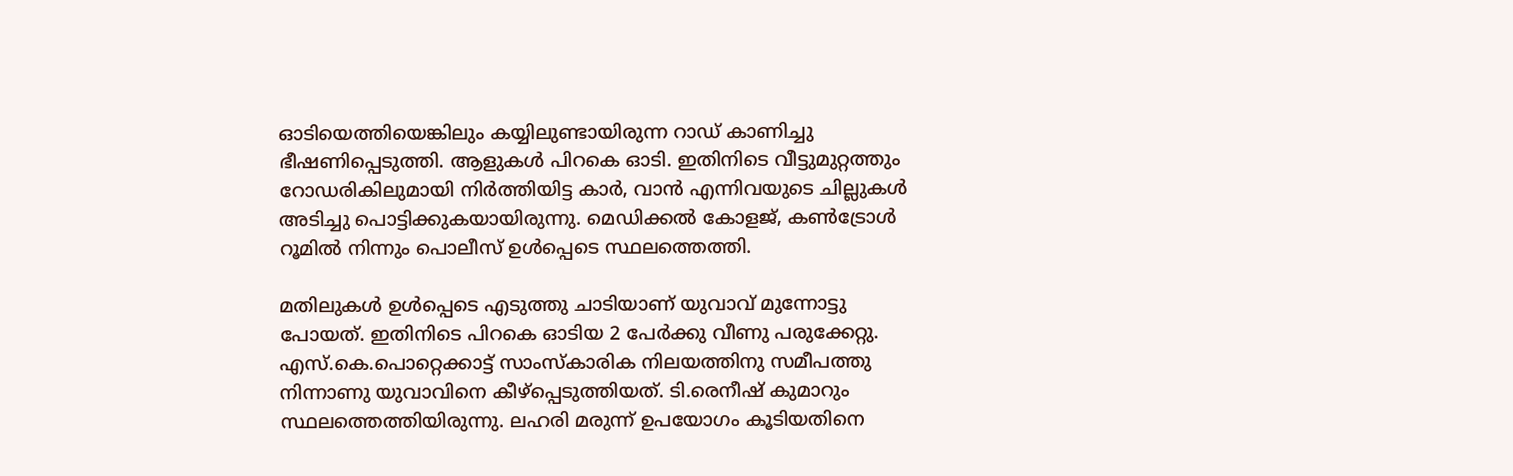ഓടിയെത്തിയെങ്കിലും കയ്യിലുണ്ടായിരുന്ന റാഡ് കാണിച്ചു ഭീഷണിപ്പെടുത്തി. ആളുകൾ പിറകെ ഓടി. ഇതിനിടെ വീട്ടുമുറ്റത്തും റോഡരികിലുമായി നിർത്തിയിട്ട കാർ, വാൻ എന്നിവയുടെ ചില്ലുകൾ അടിച്ചു പൊട്ടിക്കുകയായിരുന്നു. മെഡിക്കൽ കോളജ്, കൺട്രോൾ റൂമിൽ നിന്നും പൊലീസ് ഉൾപ്പെടെ സ്ഥലത്തെത്തി.

മതിലുകൾ ഉൾപ്പെടെ എടുത്തു ചാടിയാണ് യുവാവ് മുന്നോട്ടു പോയത്. ഇതിനിടെ പിറകെ ഓടിയ 2 പേർക്കു വീണു പരുക്കേറ്റു. എസ്.കെ.പൊറ്റെക്കാട്ട് സാംസ്കാരിക നിലയത്തിനു സമീപത്തു നിന്നാണു യുവാവിനെ കീഴ്പ്പെടുത്തിയത്. ടി.രെനീഷ് കുമാറും സ്ഥലത്തെത്തിയിരുന്നു. ലഹരി മരുന്ന് ഉപയോഗം കൂടിയതിനെ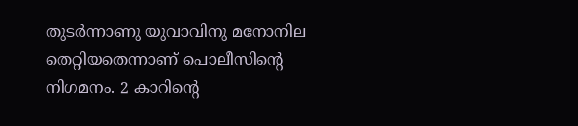തുടർന്നാണു യുവാവിനു മനോനില തെറ്റിയതെന്നാണ് പൊലീസിന്റെ നിഗമനം. 2 കാറിന്റെ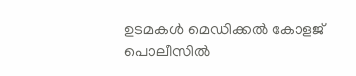ഉടമകൾ മെഡിക്കൽ കോളജ് പൊലീസിൽ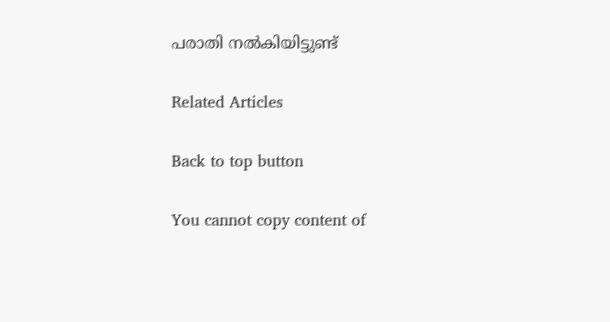പരാതി നൽകിയിട്ടുണ്ട്

Related Articles

Back to top button

You cannot copy content of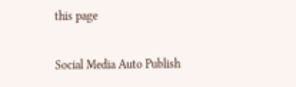this page

Social Media Auto Publish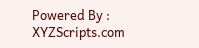Powered By : XYZScripts.com